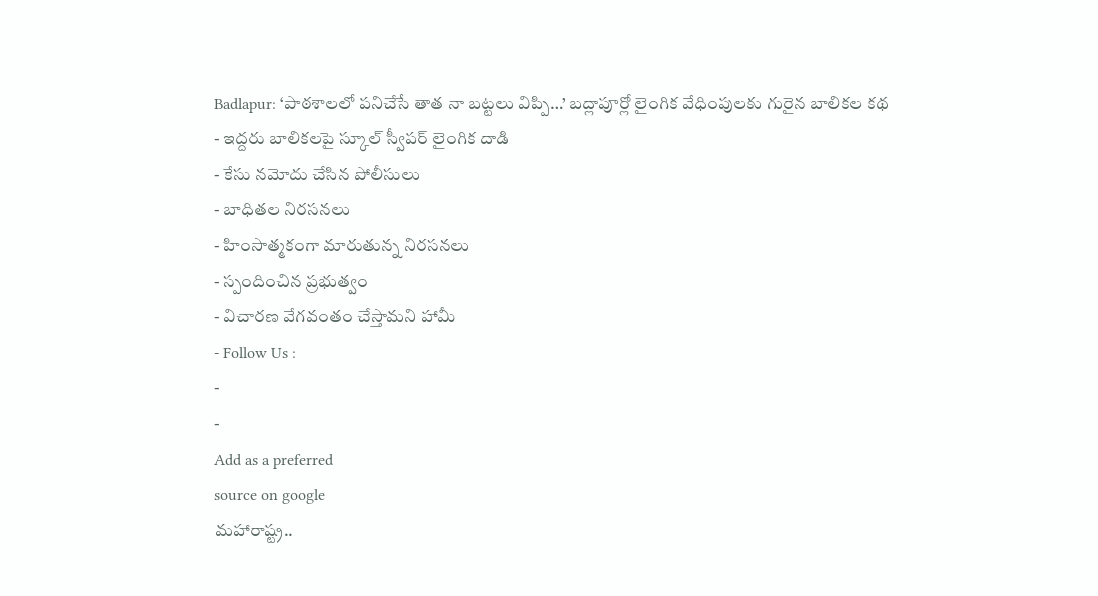Badlapur: ‘పాఠశాలలో పనిచేసే తాత నా బట్టలు విప్పి…’ బద్లాపూర్లో లైంగిక వేధింపులకు గురైన బాలికల కథ
- ఇద్దరు బాలికలపై స్కూల్ స్వీపర్ లైంగిక దాడి
- కేసు నమోదు చేసిన పోలీసులు
- బాధితల నిరసనలు
- హింసాత్మకంగా మారుతున్న నిరసనలు
- స్పందించిన ప్రభుత్వం
- విచారణ వేగవంతం చేస్తామని హామీ
- Follow Us :
-
-
Add as a preferred
source on google
మహారాష్ట్ర..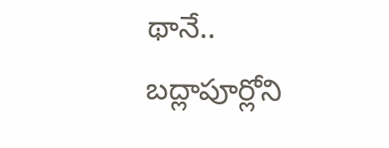థానే.. బద్లాపూర్లోని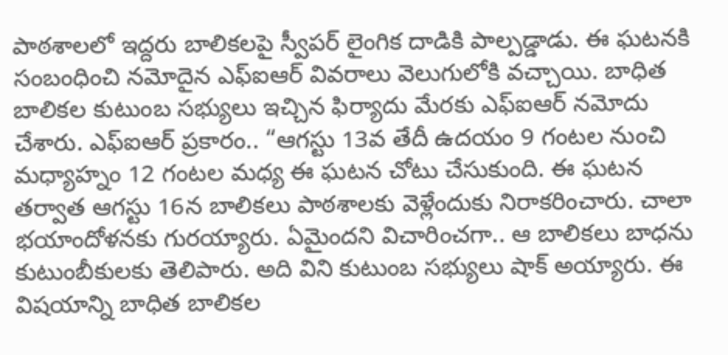పాఠశాలలో ఇద్దరు బాలికలపై స్వీపర్ లైంగిక దాడికి పాల్పడ్డాడు. ఈ ఘటనకి సంబంధించి నమోదైన ఎఫ్ఐఆర్ వివరాలు వెలుగులోకి వచ్చాయి. బాధిత బాలికల కుటుంబ సభ్యులు ఇచ్చిన ఫిర్యాదు మేరకు ఎఫ్ఐఆర్ నమోదు చేశారు. ఎఫ్ఐఆర్ ప్రకారం.. “ఆగస్టు 13వ తేదీ ఉదయం 9 గంటల నుంచి మధ్యాహ్నం 12 గంటల మధ్య ఈ ఘటన చోటు చేసుకుంది. ఈ ఘటన తర్వాత ఆగస్టు 16న బాలికలు పాఠశాలకు వెళ్లేందుకు నిరాకరించారు. చాలా భయాందోళనకు గురయ్యారు. ఏమైందని విచారించగా.. ఆ బాలికలు బాధను కుటుంబీకులకు తెలిపారు. అది విని కుటుంబ సభ్యులు షాక్ అయ్యారు. ఈ విషయాన్ని బాధిత బాలికల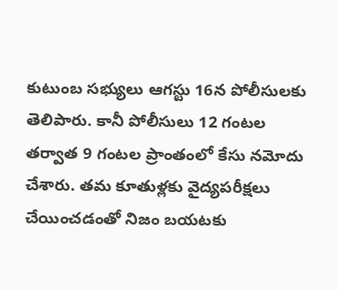కుటుంబ సభ్యులు ఆగస్టు 16న పోలీసులకు తెలిపారు. కానీ పోలీసులు 12 గంటల తర్వాత 9 గంటల ప్రాంతంలో కేసు నమోదు చేశారు. తమ కూతుళ్లకు వైద్యపరీక్షలు చేయించడంతో నిజం బయటకు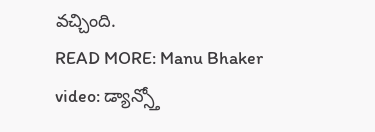వచ్చింది.
READ MORE: Manu Bhaker video: డ్యాన్స్తో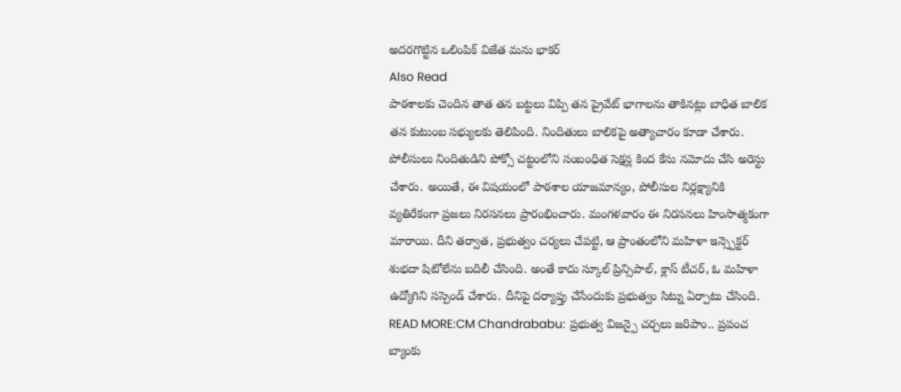అదరగొట్టిన ఒలింపిక్ విజేత మను భాకర్
Also Read
పాఠశాలకు చెందిన తాత తన బట్టలు విప్పి తన ప్రైవేట్ భాగాలను తాకినట్లు బాధిత బాలిక తన కుటుంబ సభ్యులకు తెలిపింది. నిందితులు బాలికపై అత్యాచారం కూడా చేశారు. పోలీసులు నిందితుడిని పోక్సో చట్టంలోని సంబంధిత సెక్షన్ల కింద కేసు నమోదు చేసి అరెస్టు చేశారు. అయితే, ఈ విషయంలో పాఠశాల యాజమాన్యం, పోలీసుల నిర్లక్ష్యానికి వ్యతిరేకంగా ప్రజలు నిరసనలు ప్రారంభించారు. మంగళవారం ఈ నిరసనలు హింసాత్మకంగా మారాయి. దీని తర్వాత, ప్రభుత్వం చర్యలు చేపట్టి, ఆ ప్రాంతంలోని మహిళా ఇన్స్పెక్టర్ శుభదా షిటోలేను బదిలీ చేసింది. అంతే కాదు స్కూల్ ప్రిన్సిపాల్, క్లాస్ టీచర్, ఓ మహిళా ఉద్యోగిని సస్పెండ్ చేశారు. దీనిపై దర్యాప్తు చేసేందుకు ప్రభుత్వం సిట్ను ఏర్పాటు చేసింది.
READ MORE:CM Chandrababu: ప్రభుత్వ విజన్పై చర్చలు జరిపాం.. ప్రపంచ బ్యాంకు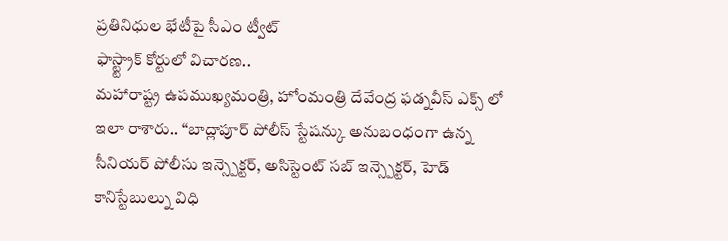ప్రతినిధుల భేటీపై సీఎం ట్వీట్
ఫాస్ట్ట్రాక్ కోర్టులో విచారణ..
మహారాష్ట్ర ఉపముఖ్యమంత్రి, హోంమంత్రి దేవేంద్ర ఫడ్నవీస్ ఎక్స్ లో ఇలా రాశారు.. “బాద్లాపూర్ పోలీస్ స్టేషన్కు అనుబంధంగా ఉన్న సీనియర్ పోలీసు ఇన్స్పెక్టర్, అసిస్టెంట్ సబ్ ఇన్స్పెక్టర్, హెడ్ కానిస్టేబుల్ను విధి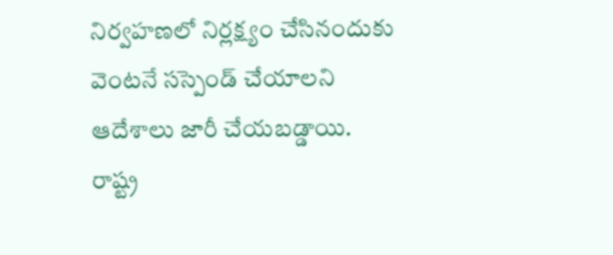నిర్వహణలో నిర్లక్ష్యం చేసినందుకు వెంటనే సస్పెండ్ చేయాలని ఆదేశాలు జారీ చేయబడ్డాయి. రాష్ట్ర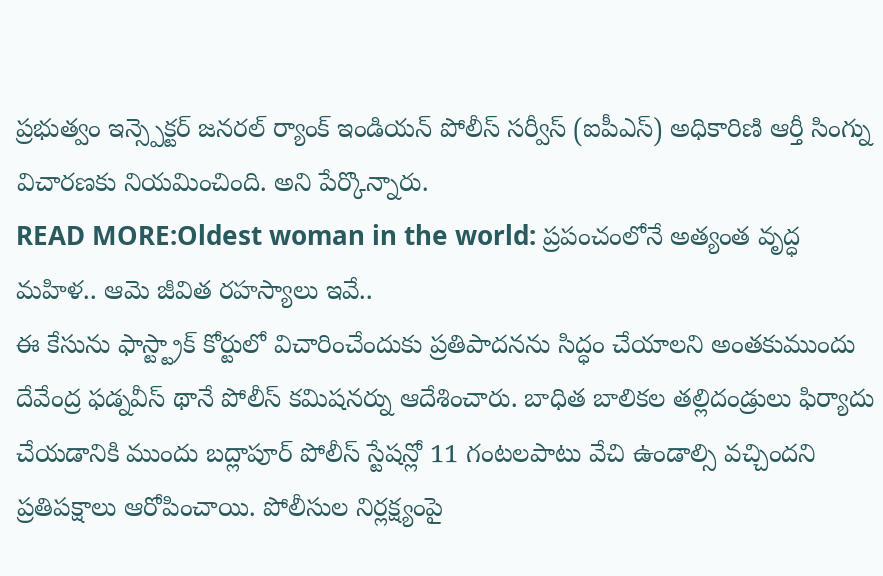ప్రభుత్వం ఇన్స్పెక్టర్ జనరల్ ర్యాంక్ ఇండియన్ పోలీస్ సర్వీస్ (ఐపీఎస్) అధికారిణి ఆర్తీ సింగ్ను విచారణకు నియమించింది. అని పేర్కొన్నారు.
READ MORE:Oldest woman in the world: ప్రపంచంలోనే అత్యంత వృద్ధ మహిళ.. ఆమె జీవిత రహస్యాలు ఇవే..
ఈ కేసును ఫాస్ట్ట్రాక్ కోర్టులో విచారించేందుకు ప్రతిపాదనను సిద్ధం చేయాలని అంతకుముందు దేవేంద్ర ఫడ్నవీస్ థానే పోలీస్ కమిషనర్ను ఆదేశించారు. బాధిత బాలికల తల్లిదండ్రులు ఫిర్యాదు చేయడానికి ముందు బద్లాపూర్ పోలీస్ స్టేషన్లో 11 గంటలపాటు వేచి ఉండాల్సి వచ్చిందని ప్రతిపక్షాలు ఆరోపించాయి. పోలీసుల నిర్లక్ష్యంపై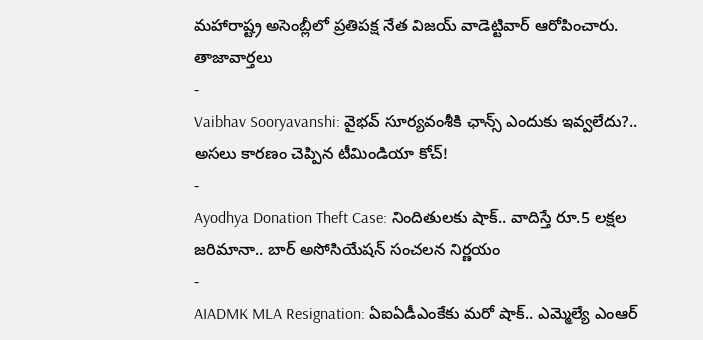మహారాష్ట్ర అసెంబ్లీలో ప్రతిపక్ష నేత విజయ్ వాడెట్టివార్ ఆరోపించారు.
తాజావార్తలు
-
Vaibhav Sooryavanshi: వైభవ్ సూర్యవంశీకి ఛాన్స్ ఎందుకు ఇవ్వలేదు?.. అసలు కారణం చెప్పిన టీమిండియా కోచ్!
-
Ayodhya Donation Theft Case: నిందితులకు షాక్.. వాదిస్తే రూ.5 లక్షల జరిమానా.. బార్ అసోసియేషన్ సంచలన నిర్ణయం
-
AIADMK MLA Resignation: ఏఐఏడీఎంకేకు మరో షాక్.. ఎమ్మెల్యే ఎంఆర్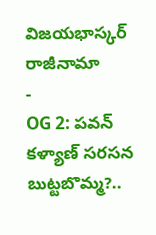విజయభాస్కర్ రాజీనామా
-
OG 2: పవన్ కళ్యాణ్ సరసన బుట్టబొమ్మ?..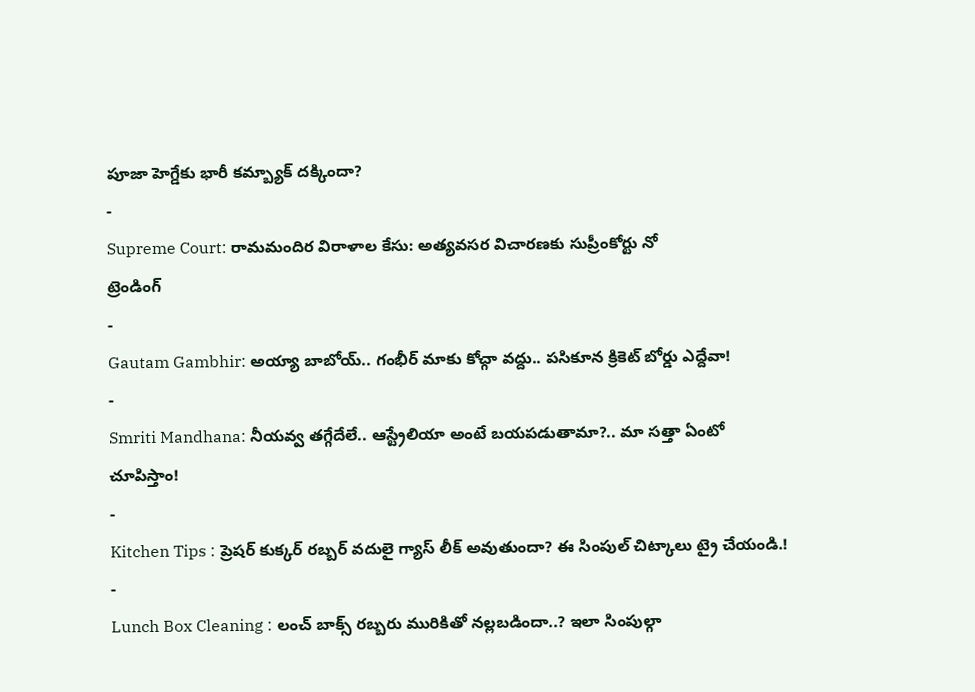పూజా హెగ్డేకు భారీ కమ్బ్యాక్ దక్కిందా?
-
Supreme Court: రామమందిర విరాళాల కేసు: అత్యవసర విచారణకు సుప్రీంకోర్టు నో
ట్రెండింగ్
-
Gautam Gambhir: అయ్యా బాబోయ్.. గంభీర్ మాకు కోచ్గా వద్దు.. పసికూన క్రికెట్ బోర్డు ఎద్దేవా!
-
Smriti Mandhana: నీయవ్వ తగ్గేదేలే.. ఆస్ట్రేలియా అంటే బయపడుతామా?.. మా సత్తా ఏంటో చూపిస్తాం!
-
Kitchen Tips : ప్రెషర్ కుక్కర్ రబ్బర్ వదులై గ్యాస్ లీక్ అవుతుందా? ఈ సింపుల్ చిట్కాలు ట్రై చేయండి.!
-
Lunch Box Cleaning : లంచ్ బాక్స్ రబ్బరు మురికితో నల్లబడిందా..? ఇలా సింపుల్గా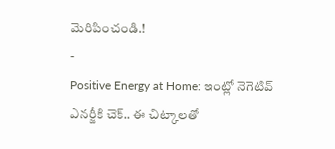మెరిపించండి.!
-
Positive Energy at Home: ఇంట్లో నెగెటివ్ ఎనర్జీకి చెక్.. ఈ చిట్కాలతో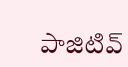పాజిటివ్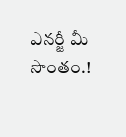ఎనర్జీ మీ సొంతం.!